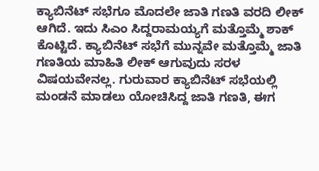ಕ್ಯಾಬಿನೆಟ್ ಸಭೆಗೂ ಮೊದಲೇ ಜಾತಿ ಗಣತಿ ವರದಿ ಲೀಕ್ ಆಗಿದೆ. ಇದು ಸಿಎಂ ಸಿದ್ದರಾಮಯ್ಯಗೆ ಮತ್ತೊಮ್ಮೆ ಶಾಕ್ ಕೊಟ್ಟಿದೆ. ಕ್ಯಾಬಿನೆಟ್ ಸಭೆಗೆ ಮುನ್ನವೇ ಮತ್ತೊಮ್ಮೆ ಜಾತಿ ಗಣತಿಯ ಮಾಹಿತಿ ಲೀಕ್ ಆಗುವುದು ಸರಳ ವಿಷಯವೇನಲ್ಲ. ಗುರುವಾರ ಕ್ಯಾಬಿನೆಟ್ ಸಭೆಯಲ್ಲಿ ಮಂಡನೆ ಮಾಡಲು ಯೋಚಿಸಿದ್ದ ಜಾತಿ ಗಣತಿ, ಈಗ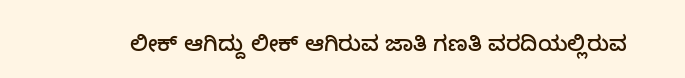ಲೀಕ್ ಆಗಿದ್ದು ಲೀಕ್ ಆಗಿರುವ ಜಾತಿ ಗಣತಿ ವರದಿಯಲ್ಲಿರುವ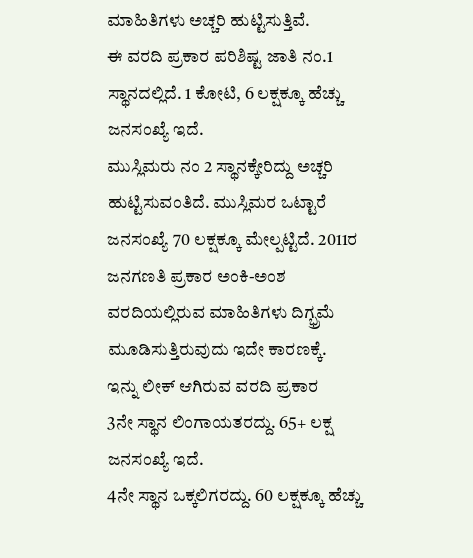ಮಾಹಿತಿಗಳು ಅಚ್ಚರಿ ಹುಟ್ಟಿಸುತ್ತಿವೆ.
ಈ ವರದಿ ಪ್ರಕಾರ ಪರಿಶಿಷ್ಟ ಜಾತಿ ನಂ.1 ಸ್ಥಾನದಲ್ಲಿದೆ. 1 ಕೋಟಿ, 6 ಲಕ್ಷಕ್ಕೂ ಹೆಚ್ಚು ಜನಸಂಖ್ಯೆ ಇದೆ.
ಮುಸ್ಲಿಮರು ನಂ 2 ಸ್ಥಾನಕ್ಕೇರಿದ್ದು ಅಚ್ಚರಿ ಹುಟ್ಟಿಸುವಂತಿದೆ. ಮುಸ್ಲಿಮರ ಒಟ್ಟಾರೆ ಜನಸಂಖ್ಯೆ 70 ಲಕ್ಷಕ್ಕೂ ಮೇಲ್ಪಟ್ಟಿದೆ. 2011ರ ಜನಗಣತಿ ಪ್ರಕಾರ ಅಂಕಿ-ಅಂಶ ವರದಿಯಲ್ಲಿರುವ ಮಾಹಿತಿಗಳು ದಿಗ್ಭ್ರಮೆ ಮೂಡಿಸುತ್ತಿರುವುದು ಇದೇ ಕಾರಣಕ್ಕೆ.
ಇನ್ನು ಲೀಕ್ ಆಗಿರುವ ವರದಿ ಪ್ರಕಾರ
3ನೇ ಸ್ಥಾನ ಲಿಂಗಾಯತರದ್ದು. 65+ ಲಕ್ಷ ಜನಸಂಖ್ಯೆ ಇದೆ.
4ನೇ ಸ್ಥಾನ ಒಕ್ಕಲಿಗರದ್ದು. 60 ಲಕ್ಷಕ್ಕೂ ಹೆಚ್ಚು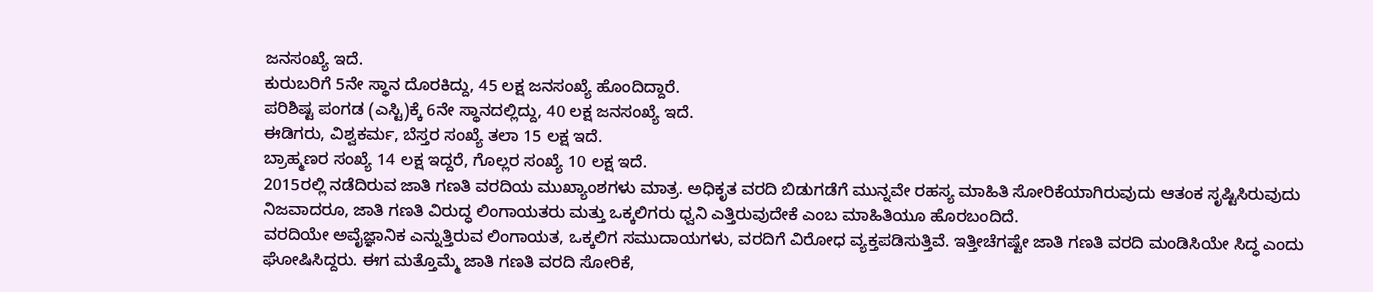ಜನಸಂಖ್ಯೆ ಇದೆ.
ಕುರುಬರಿಗೆ 5ನೇ ಸ್ಥಾನ ದೊರಕಿದ್ದು, 45 ಲಕ್ಷ ಜನಸಂಖ್ಯೆ ಹೊಂದಿದ್ದಾರೆ.
ಪರಿಶಿಷ್ಟ ಪಂಗಡ (ಎಸ್ಟಿ)ಕ್ಕೆ 6ನೇ ಸ್ಥಾನದಲ್ಲಿದ್ದು, 40 ಲಕ್ಷ ಜನಸಂಖ್ಯೆ ಇದೆ.
ಈಡಿಗರು, ವಿಶ್ವಕರ್ಮ, ಬೆಸ್ತರ ಸಂಖ್ಯೆ ತಲಾ 15 ಲಕ್ಷ ಇದೆ.
ಬ್ರಾಹ್ಮಣರ ಸಂಖ್ಯೆ 14 ಲಕ್ಷ ಇದ್ದರೆ, ಗೊಲ್ಲರ ಸಂಖ್ಯೆ 10 ಲಕ್ಷ ಇದೆ.
2015ರಲ್ಲಿ ನಡೆದಿರುವ ಜಾತಿ ಗಣತಿ ವರದಿಯ ಮುಖ್ಯಾಂಶಗಳು ಮಾತ್ರ. ಅಧಿಕೃತ ವರದಿ ಬಿಡುಗಡೆಗೆ ಮುನ್ನವೇ ರಹಸ್ಯ ಮಾಹಿತಿ ಸೋರಿಕೆಯಾಗಿರುವುದು ಆತಂಕ ಸೃಷ್ಟಿಸಿರುವುದು ನಿಜವಾದರೂ, ಜಾತಿ ಗಣತಿ ವಿರುದ್ಧ ಲಿಂಗಾಯತರು ಮತ್ತು ಒಕ್ಕಲಿಗರು ಧ್ವನಿ ಎತ್ತಿರುವುದೇಕೆ ಎಂಬ ಮಾಹಿತಿಯೂ ಹೊರಬಂದಿದೆ.
ವರದಿಯೇ ಅವೈಜ್ಞಾನಿಕ ಎನ್ನುತ್ತಿರುವ ಲಿಂಗಾಯತ, ಒಕ್ಕಲಿಗ ಸಮುದಾಯಗಳು, ವರದಿಗೆ ವಿರೋಧ ವ್ಯಕ್ತಪಡಿಸುತ್ತಿವೆ. ಇತ್ತೀಚೆಗಷ್ಟೇ ಜಾತಿ ಗಣತಿ ವರದಿ ಮಂಡಿಸಿಯೇ ಸಿದ್ಧ ಎಂದು ಘೋಷಿಸಿದ್ದರು. ಈಗ ಮತ್ತೊಮ್ಮೆ ಜಾತಿ ಗಣತಿ ವರದಿ ಸೋರಿಕೆ,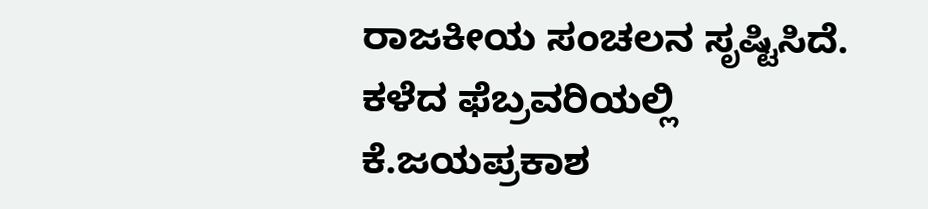ರಾಜಕೀಯ ಸಂಚಲನ ಸೃಷ್ಟಿಸಿದೆ.
ಕಳೆದ ಫೆಬ್ರವರಿಯಲ್ಲಿ ಕೆ.ಜಯಪ್ರಕಾಶ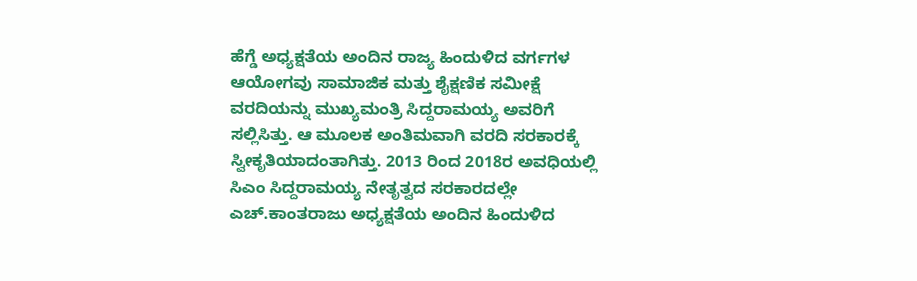ಹೆಗ್ಡೆ ಅಧ್ಯಕ್ಷತೆಯ ಅಂದಿನ ರಾಜ್ಯ ಹಿಂದುಳಿದ ವರ್ಗಗಳ ಆಯೋಗವು ಸಾಮಾಜಿಕ ಮತ್ತು ಶೈಕ್ಷಣಿಕ ಸಮೀಕ್ಷೆ ವರದಿಯನ್ನು ಮುಖ್ಯಮಂತ್ರಿ ಸಿದ್ದರಾಮಯ್ಯ ಅವರಿಗೆ ಸಲ್ಲಿಸಿತ್ತು. ಆ ಮೂಲಕ ಅಂತಿಮವಾಗಿ ವರದಿ ಸರಕಾರಕ್ಕೆ ಸ್ವೀಕೃತಿಯಾದಂತಾಗಿತ್ತು. 2013 ರಿಂದ 2018ರ ಅವಧಿಯಲ್ಲಿ ಸಿಎಂ ಸಿದ್ದರಾಮಯ್ಯ ನೇತೃತ್ವದ ಸರಕಾರದಲ್ಲೇ ಎಚ್.ಕಾಂತರಾಜು ಅಧ್ಯಕ್ಷತೆಯ ಅಂದಿನ ಹಿಂದುಳಿದ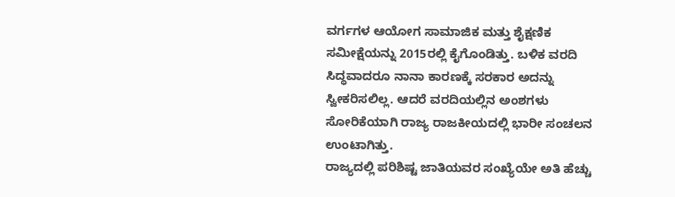ವರ್ಗಗಳ ಆಯೋಗ ಸಾಮಾಜಿಕ ಮತ್ತು ಶೈಕ್ಷಣಿಕ ಸಮೀಕ್ಷೆಯನ್ನು 2015ರಲ್ಲಿ ಕೈಗೊಂಡಿತ್ತು. ಬಳಿಕ ವರದಿ ಸಿದ್ಧವಾದರೂ ನಾನಾ ಕಾರಣಕ್ಕೆ ಸರಕಾರ ಅದನ್ನು ಸ್ವೀಕರಿಸಲಿಲ್ಲ. ಆದರೆ ವರದಿಯಲ್ಲಿನ ಅಂಶಗಳು ಸೋರಿಕೆಯಾಗಿ ರಾಜ್ಯ ರಾಜಕೀಯದಲ್ಲಿ ಭಾರೀ ಸಂಚಲನ ಉಂಟಾಗಿತ್ತು.
ರಾಜ್ಯದಲ್ಲಿ ಪರಿಶಿಷ್ಟ ಜಾತಿಯವರ ಸಂಖ್ಯೆಯೇ ಅತಿ ಹೆಚ್ಚು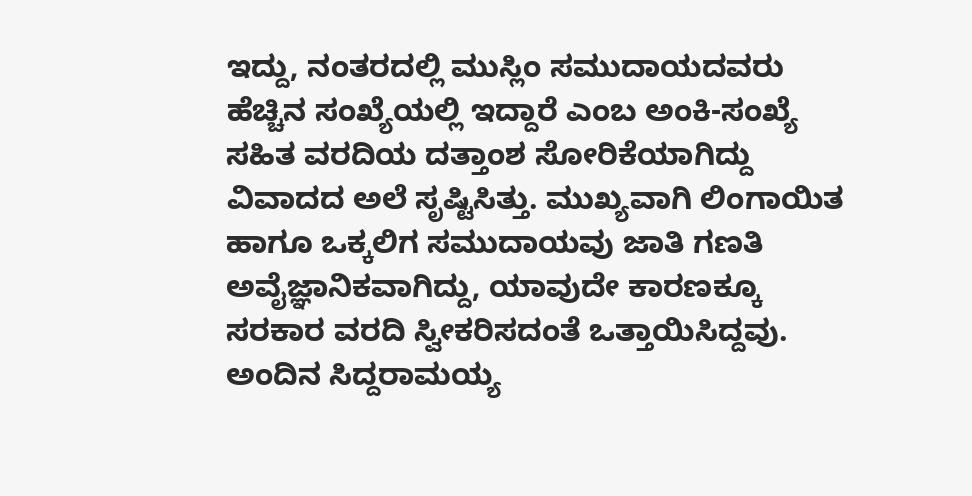ಇದ್ದು, ನಂತರದಲ್ಲಿ ಮುಸ್ಲಿಂ ಸಮುದಾಯದವರು ಹೆಚ್ಚಿನ ಸಂಖ್ಯೆಯಲ್ಲಿ ಇದ್ದಾರೆ ಎಂಬ ಅಂಕಿ-ಸಂಖ್ಯೆ ಸಹಿತ ವರದಿಯ ದತ್ತಾಂಶ ಸೋರಿಕೆಯಾಗಿದ್ದು ವಿವಾದದ ಅಲೆ ಸೃಷ್ಟಿಸಿತ್ತು. ಮುಖ್ಯವಾಗಿ ಲಿಂಗಾಯಿತ ಹಾಗೂ ಒಕ್ಕಲಿಗ ಸಮುದಾಯವು ಜಾತಿ ಗಣತಿ ಅವೈಜ್ಞಾನಿಕವಾಗಿದ್ದು, ಯಾವುದೇ ಕಾರಣಕ್ಕೂ ಸರಕಾರ ವರದಿ ಸ್ವೀಕರಿಸದಂತೆ ಒತ್ತಾಯಿಸಿದ್ದವು. ಅಂದಿನ ಸಿದ್ದರಾಮಯ್ಯ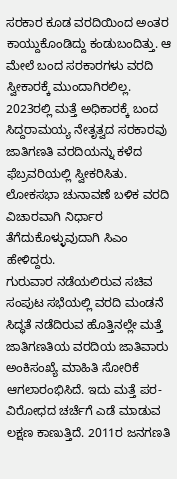ಸರಕಾರ ಕೂಡ ವರದಿಯಿಂದ ಅಂತರ ಕಾಯ್ದುಕೊಂಡಿದ್ದು ಕಂಡುಬಂದಿತ್ತು. ಆ ಮೇಲೆ ಬಂದ ಸರಕಾರಗಳು ವರದಿ ಸ್ವೀಕಾರಕ್ಕೆ ಮುಂದಾಗಿರಲಿಲ್ಲ.
2023ರಲ್ಲಿ ಮತ್ತೆ ಅಧಿಕಾರಕ್ಕೆ ಬಂದ ಸಿದ್ದರಾಮಯ್ಯ ನೇತೃತ್ವದ ಸರಕಾರವು ಜಾತಿಗಣತಿ ವರದಿಯನ್ನು ಕಳೆದ ಫೆಬ್ರವರಿಯಲ್ಲಿ ಸ್ವೀಕರಿಸಿತು. ಲೋಕಸಭಾ ಚುನಾವಣೆ ಬಳಿಕ ವರದಿ ವಿಚಾರವಾಗಿ ನಿರ್ಧಾರ ತೆಗೆದುಕೊಳ್ಳುವುದಾಗಿ ಸಿಎಂ ಹೇಳಿದ್ದರು.
ಗುರುವಾರ ನಡೆಯಲಿರುವ ಸಚಿವ ಸಂಪುಟ ಸಭೆಯಲ್ಲಿ ವರದಿ ಮಂಡನೆ ಸಿದ್ಧತೆ ನಡೆದಿರುವ ಹೊತ್ತಿನಲ್ಲೇ ಮತ್ತೆ ಜಾತಿಗಣತಿಯ ವರದಿಯ ಜಾತಿವಾರು ಅಂಕಿಸಂಖ್ಯೆ ಮಾಹಿತಿ ಸೋರಿಕೆ ಆಗಲಾರಂಭಿಸಿದೆ. ಇದು ಮತ್ತೆ ಪರ- ವಿರೋಧದ ಚರ್ಚೆಗೆ ಎಡೆ ಮಾಡುವ ಲಕ್ಷಣ ಕಾಣುತ್ತಿದೆ. 2011ರ ಜನಗಣತಿ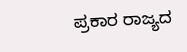ಪ್ರಕಾರ ರಾಜ್ಯದ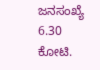ಜನಸಂಖ್ಯೆ 6.30 ಕೋಟಿ.